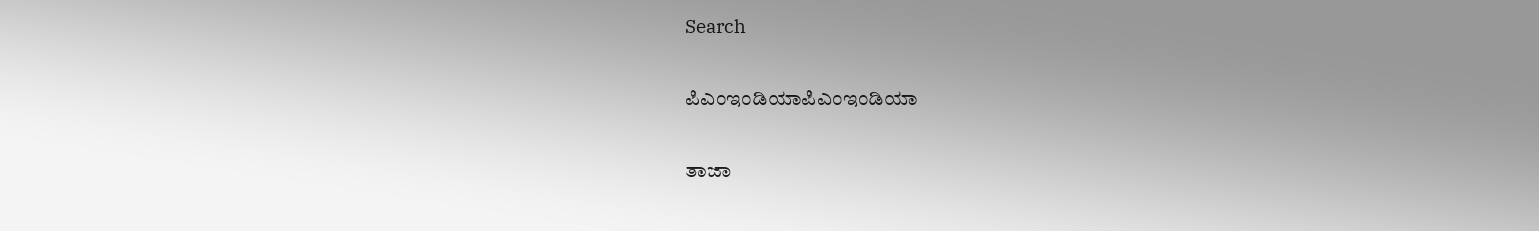Search

ಪಿಎಂಇಂಡಿಯಾಪಿಎಂಇಂಡಿಯಾ

ತಾಜಾ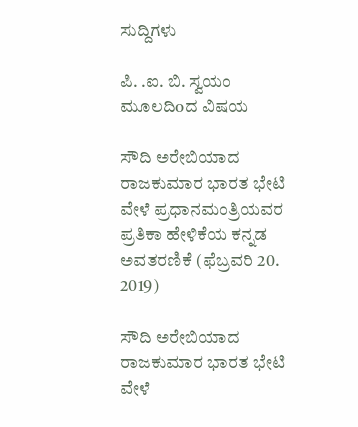ಸುದ್ದಿಗಳು

ಪಿ. .ಐ. ಬಿ. ಸ್ವಯಂ ಮೂಲದಿoದ ವಿಷಯ

ಸೌದಿ ಅರೇಬಿಯಾದ ರಾಜಕುಮಾರ ಭಾರತ ಭೇಟಿ ವೇಳೆ ಪ್ರಧಾನಮಂತ್ರಿಯವರ ಪ್ರತಿಕಾ ಹೇಳಿಕೆಯ ಕನ್ನಡ ಅವತರಣಿಕೆ (ಫೆಬ್ರವರಿ 20. 2019)

ಸೌದಿ ಅರೇಬಿಯಾದ ರಾಜಕುಮಾರ ಭಾರತ ಭೇಟಿ ವೇಳೆ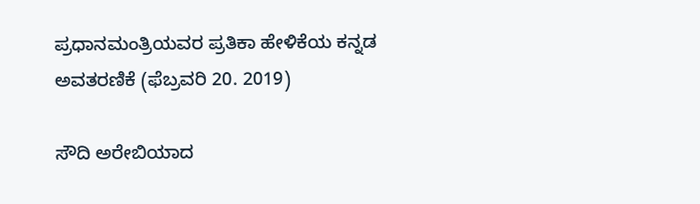ಪ್ರಧಾನಮಂತ್ರಿಯವರ ಪ್ರತಿಕಾ ಹೇಳಿಕೆಯ ಕನ್ನಡ ಅವತರಣಿಕೆ (ಫೆಬ್ರವರಿ 20. 2019)

ಸೌದಿ ಅರೇಬಿಯಾದ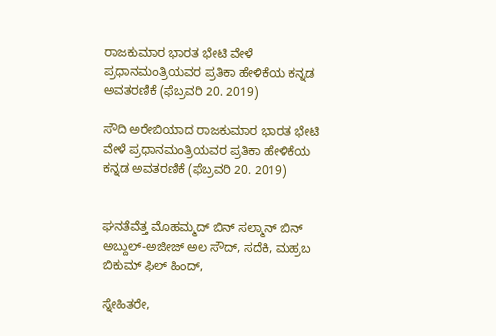ರಾಜಕುಮಾರ ಭಾರತ ಭೇಟಿ ವೇಳೆ ಪ್ರಧಾನಮಂತ್ರಿಯವರ ಪ್ರತಿಕಾ ಹೇಳಿಕೆಯ ಕನ್ನಡ ಅವತರಣಿಕೆ (ಫೆಬ್ರವರಿ 20. 2019)

ಸೌದಿ ಅರೇಬಿಯಾದ ರಾಜಕುಮಾರ ಭಾರತ ಭೇಟಿ ವೇಳೆ ಪ್ರಧಾನಮಂತ್ರಿಯವರ ಪ್ರತಿಕಾ ಹೇಳಿಕೆಯ ಕನ್ನಡ ಅವತರಣಿಕೆ (ಫೆಬ್ರವರಿ 20. 2019)


ಘನತೆವೆತ್ತ ಮೊಹಮ್ಮದ್ ಬಿನ್ ಸಲ್ಮಾನ್ ಬಿನ್ ಅಬ್ದುಲ್-ಅಜೀಜ್ ಅಲ ಸೌದ್, ಸದೆಕಿ, ಮಹ್ರಬ ಬಿಕುಮ್ ಫಿಲ್ ಹಿಂದ್,

ಸ್ನೇಹಿತರೇ,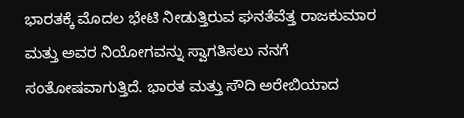ಭಾರತಕ್ಕೆ ಮೊದಲ ಭೇಟಿ ನೀಡುತ್ತಿರುವ ಘನತೆವೆತ್ತ ರಾಜಕುಮಾರ ಮತ್ತು ಅವರ ನಿಯೋಗವನ್ನು ಸ್ವಾಗತಿಸಲು ನನಗೆ ಸಂತೋಷವಾಗುತ್ತಿದೆ. ಭಾರತ ಮತ್ತು ಸೌದಿ ಅರೇಬಿಯಾದ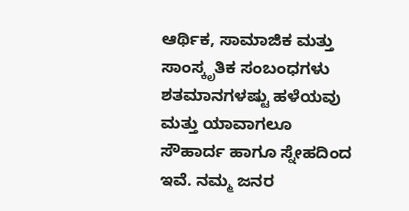ಆರ್ಥಿಕ, ಸಾಮಾಜಿಕ ಮತ್ತು ಸಾಂಸ್ಕೃತಿಕ ಸಂಬಂಧಗಳು ಶತಮಾನಗಳಷ್ಟು ಹಳೆಯವು ಮತ್ತು ಯಾವಾಗಲೂ ಸೌಹಾರ್ದ ಹಾಗೂ ಸ್ನೇಹದಿಂದ ಇವೆ. ನಮ್ಮ ಜನರ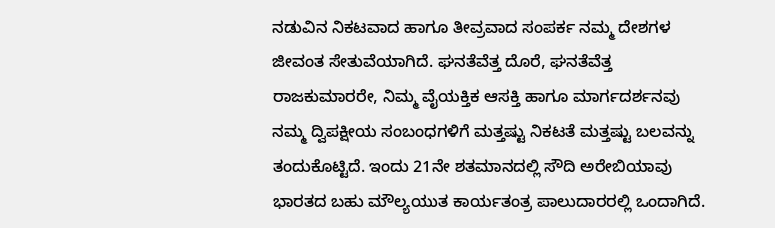ನಡುವಿನ ನಿಕಟವಾದ ಹಾಗೂ ತೀವ್ರವಾದ ಸಂಪರ್ಕ ನಮ್ಮ ದೇಶಗಳ ಜೀವಂತ ಸೇತುವೆಯಾಗಿದೆ. ಘನತೆವೆತ್ತ ದೊರೆ, ಘನತೆವೆತ್ತ ರಾಜಕುಮಾರರೇ, ನಿಮ್ಮ ವೈಯಕ್ತಿಕ ಆಸಕ್ತಿ ಹಾಗೂ ಮಾರ್ಗದರ್ಶನವು ನಮ್ಮ ದ್ವಿಪಕ್ಷೀಯ ಸಂಬಂಧಗಳಿಗೆ ಮತ್ತಷ್ಟು ನಿಕಟತೆ ಮತ್ತಷ್ಟು ಬಲವನ್ನು ತಂದುಕೊಟ್ಟಿದೆ. ಇಂದು 21ನೇ ಶತಮಾನದಲ್ಲಿ ಸೌದಿ ಅರೇಬಿಯಾವು ಭಾರತದ ಬಹು ಮೌಲ್ಯಯುತ ಕಾರ್ಯತಂತ್ರ ಪಾಲುದಾರರಲ್ಲಿ ಒಂದಾಗಿದೆ.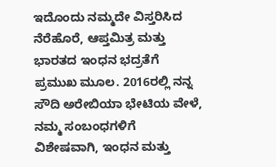ಇದೊಂದು ನಮ್ಮದೇ ವಿಸ್ತರಿಸಿದ ನೆರೆಹೊರೆ, ಆಪ್ತಮಿತ್ರ ಮತ್ತು ಭಾರತದ ಇಂಧನ ಭದ್ರತೆಗೆ ಪ್ರಮುಖ ಮೂಲ. 2016ರಲ್ಲಿ ನನ್ನ ಸೌದಿ ಅರೇಬಿಯಾ ಭೇಟಿಯ ವೇಳೆ, ನಮ್ಮ ಸಂಬಂಧಗಳಿಗೆ ವಿಶೇಷವಾಗಿ, ಇಂಧನ ಮತ್ತು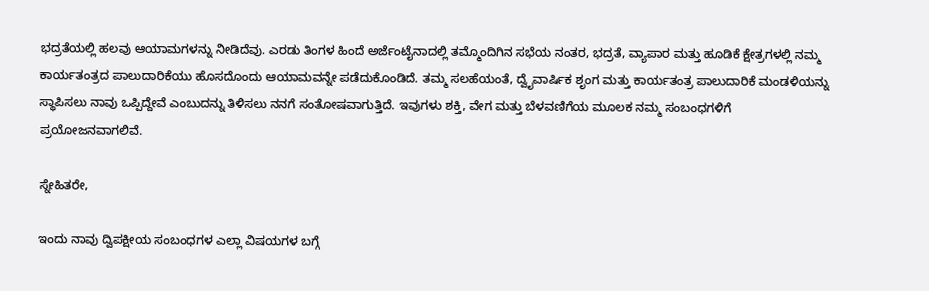ಭದ್ರತೆಯಲ್ಲಿ ಹಲವು ಆಯಾಮಗಳನ್ನು ನೀಡಿದೆವು. ಎರಡು ತಿಂಗಳ ಹಿಂದೆ ಅರ್ಜೆಂಟೈನಾದಲ್ಲಿ ತಮ್ಮೊಂದಿಗಿನ ಸಭೆಯ ನಂತರ, ಭದ್ರತೆ, ವ್ಯಾಪಾರ ಮತ್ತು ಹೂಡಿಕೆ ಕ್ಷೇತ್ರಗಳಲ್ಲಿ ನಮ್ಮ ಕಾರ್ಯತಂತ್ರದ ಪಾಲುದಾರಿಕೆಯು ಹೊಸದೊಂದು ಆಯಾಮವನ್ನೇ ಪಡೆದುಕೊಂಡಿದೆ. ತಮ್ಮ ಸಲಹೆಯಂತೆ, ದ್ವೈವಾರ್ಷಿಕ ಶೃಂಗ ಮತ್ತು ಕಾರ್ಯತಂತ್ರ ಪಾಲುದಾರಿಕೆ ಮಂಡಳಿಯನ್ನು ಸ್ಥಾಪಿಸಲು ನಾವು ಒಪ್ಪಿದ್ದೇವೆ ಎಂಬುದನ್ನು ತಿಳಿಸಲು ನನಗೆ ಸಂತೋಷವಾಗುತ್ತಿದೆ. ಇವುಗಳು ಶಕ್ತಿ, ವೇಗ ಮತ್ತು ಬೆಳವಣಿಗೆಯ ಮೂಲಕ ನಮ್ಮ ಸಂಬಂಧಗಳಿಗೆ ಪ್ರಯೋಜನವಾಗಲಿವೆ.

ಸ್ನೇಹಿತರೇ,

ಇಂದು ನಾವು ದ್ವಿಪಕ್ಷೀಯ ಸಂಬಂಧಗಳ ಎಲ್ಲಾ ವಿಷಯಗಳ ಬಗ್ಗೆ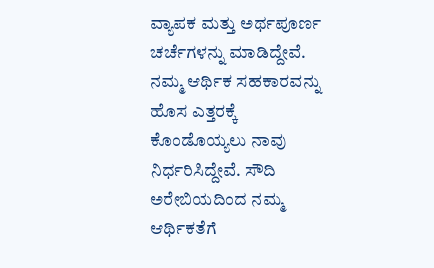ವ್ಯಾಪಕ ಮತ್ತು ಅರ್ಥಪೂರ್ಣ ಚರ್ಚೆಗಳನ್ನು ಮಾಡಿದ್ದೇವೆ. ನಮ್ಮ ಆರ್ಥಿಕ ಸಹಕಾರವನ್ನು ಹೊಸ ಎತ್ತರಕ್ಕೆ ಕೊಂಡೊಯ್ಯಲು ನಾವು ನಿರ್ಧರಿಸಿದ್ದೇವೆ. ಸೌದಿ ಅರೇಬಿಯದಿಂದ ನಮ್ಮ ಆರ್ಥಿಕತೆಗೆ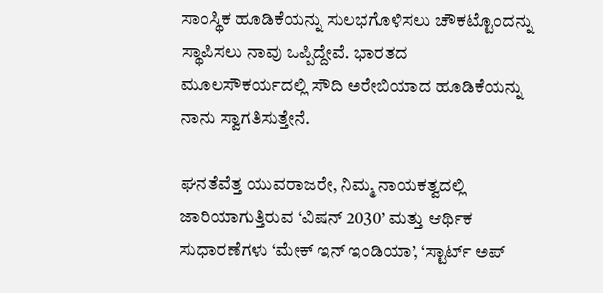ಸಾಂಸ್ಥಿಕ ಹೂಡಿಕೆಯನ್ನು ಸುಲಭಗೊಳಿಸಲು ಚೌಕಟ್ಟೊಂದನ್ನು ಸ್ಥಾಪಿಸಲು ನಾವು ಒಪ್ಪಿದ್ದೇವೆ. ಭಾರತದ ಮೂಲಸೌಕರ್ಯದಲ್ಲಿ ಸೌದಿ ಅರೇಬಿಯಾದ ಹೂಡಿಕೆಯನ್ನು ನಾನು ಸ್ವಾಗತಿಸುತ್ತೇನೆ.

ಘನತೆವೆತ್ತ ಯುವರಾಜರೇ, ನಿಮ್ಮ ನಾಯಕತ್ವದಲ್ಲಿ ಜಾರಿಯಾಗುತ್ತಿರುವ ‘ವಿಷನ್ 2030’ ಮತ್ತು ಆರ್ಥಿಕ ಸುಧಾರಣೆಗಳು ‘ಮೇಕ್ ಇನ್ ಇಂಡಿಯಾ’, ‘ಸ್ಟಾರ್ಟ್ ಅಪ್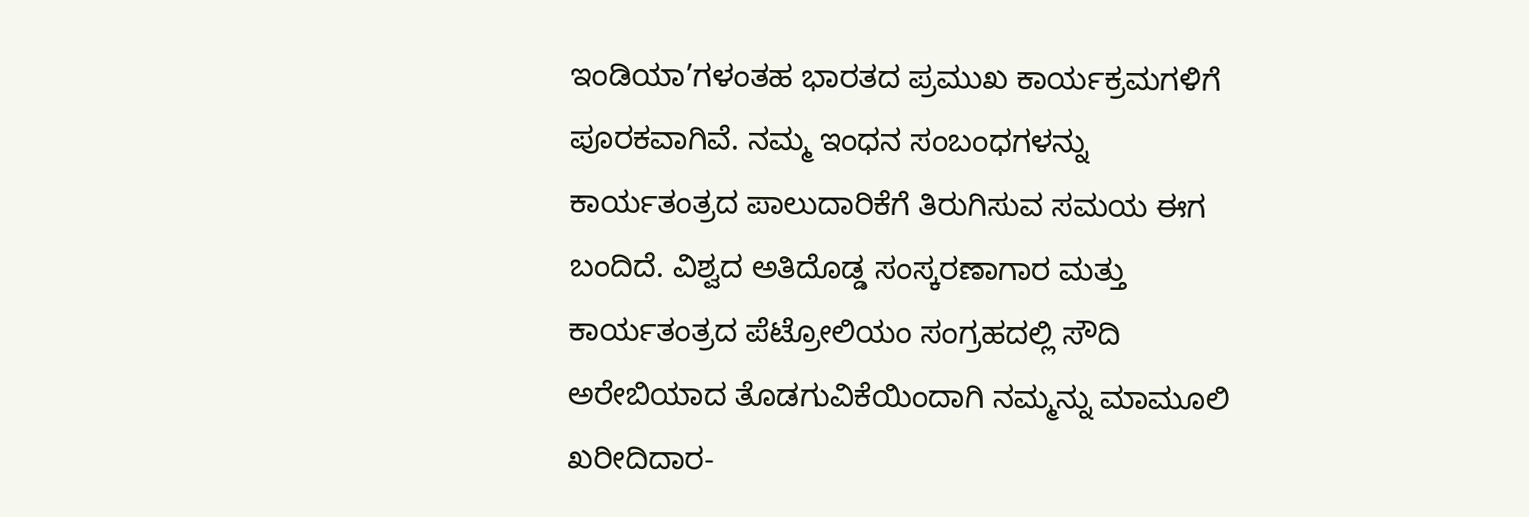ಇಂಡಿಯಾ’ಗಳಂತಹ ಭಾರತದ ಪ್ರಮುಖ ಕಾರ್ಯಕ್ರಮಗಳಿಗೆ ಪೂರಕವಾಗಿವೆ. ನಮ್ಮ ಇಂಧನ ಸಂಬಂಧಗಳನ್ನು ಕಾರ್ಯತಂತ್ರದ ಪಾಲುದಾರಿಕೆಗೆ ತಿರುಗಿಸುವ ಸಮಯ ಈಗ ಬಂದಿದೆ. ವಿಶ್ವದ ಅತಿದೊಡ್ಡ ಸಂಸ್ಕರಣಾಗಾರ ಮತ್ತು ಕಾರ್ಯತಂತ್ರದ ಪೆಟ್ರೋಲಿಯಂ ಸಂಗ್ರಹದಲ್ಲಿ ಸೌದಿ ಅರೇಬಿಯಾದ ತೊಡಗುವಿಕೆಯಿಂದಾಗಿ ನಮ್ಮನ್ನು ಮಾಮೂಲಿ ಖರೀದಿದಾರ-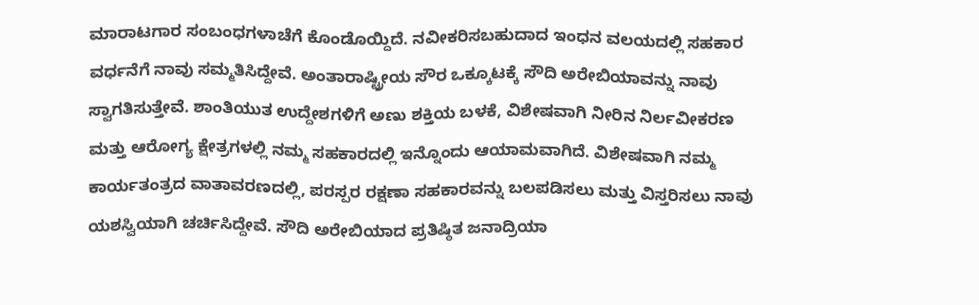ಮಾರಾಟಗಾರ ಸಂಬಂಧಗಳಾಚೆಗೆ ಕೊಂಡೊಯ್ದಿದೆ. ನವೀಕರಿಸಬಹುದಾದ ಇಂಧನ ವಲಯದಲ್ಲಿ ಸಹಕಾರ ವರ್ಧನೆಗೆ ನಾವು ಸಮ್ಮತಿಸಿದ್ದೇವೆ. ಅಂತಾರಾಷ್ಟ್ರೀಯ ಸೌರ ಒಕ್ಕೂಟಕ್ಕೆ ಸೌದಿ ಅರೇಬಿಯಾವನ್ನು ನಾವು ಸ್ವಾಗತಿಸುತ್ತೇವೆ. ಶಾಂತಿಯುತ ಉದ್ದೇಶಗಳಿಗೆ ಅಣು ಶಕ್ತಿಯ ಬಳಕೆ, ವಿಶೇಷವಾಗಿ ನೀರಿನ ನಿರ್ಲವೀಕರಣ ಮತ್ತು ಆರೋಗ್ಯ ಕ್ಷೇತ್ರಗಳಲ್ಲಿ ನಮ್ಮ ಸಹಕಾರದಲ್ಲಿ ಇನ್ನೊಂದು ಆಯಾಮವಾಗಿದೆ. ವಿಶೇಷವಾಗಿ ನಮ್ಮ ಕಾರ್ಯತಂತ್ರದ ವಾತಾವರಣದಲ್ಲಿ, ಪರಸ್ಪರ ರಕ್ಷಣಾ ಸಹಕಾರವನ್ನು ಬಲಪಡಿಸಲು ಮತ್ತು ವಿಸ್ತರಿಸಲು ನಾವು ಯಶಸ್ವಿಯಾಗಿ ಚರ್ಚಿಸಿದ್ದೇವೆ. ಸೌದಿ ಅರೇಬಿಯಾದ ಪ್ರತಿಷ್ಠಿತ ಜನಾದ್ರಿಯಾ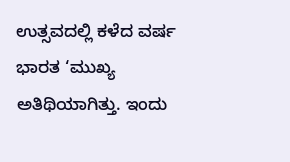ಉತ್ಸವದಲ್ಲಿ ಕಳೆದ ವರ್ಷ ಭಾರತ ‘ಮುಖ್ಯ ಅತಿಥಿಯಾಗಿತ್ತು. ಇಂದು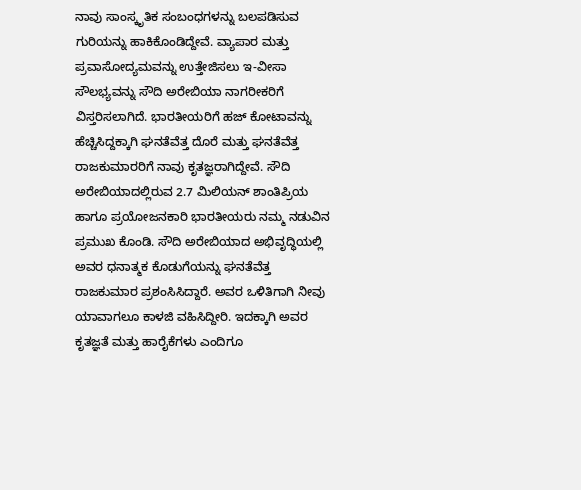ನಾವು ಸಾಂಸ್ಕೃತಿಕ ಸಂಬಂಧಗಳನ್ನು ಬಲಪಡಿಸುವ ಗುರಿಯನ್ನು ಹಾಕಿಕೊಂಡಿದ್ದೇವೆ. ವ್ಯಾಪಾರ ಮತ್ತು ಪ್ರವಾಸೋದ್ಯಮವನ್ನು ಉತ್ತೇಜಿಸಲು ಇ-ವೀಸಾ ಸೌಲಭ್ಯವನ್ನು ಸೌದಿ ಅರೇಬಿಯಾ ನಾಗರೀಕರಿಗೆ ವಿಸ್ತರಿಸಲಾಗಿದೆ. ಭಾರತೀಯರಿಗೆ ಹಜ್ ಕೋಟಾವನ್ನು ಹೆಚ್ಚಿಸಿದ್ದಕ್ಕಾಗಿ ಘನತೆವೆತ್ತ ದೊರೆ ಮತ್ತು ಘನತೆವೆತ್ತ ರಾಜಕುಮಾರರಿಗೆ ನಾವು ಕೃತಜ್ಞರಾಗಿದ್ದೇವೆ. ಸೌದಿ ಅರೇಬಿಯಾದಲ್ಲಿರುವ 2.7 ಮಿಲಿಯನ್ ಶಾಂತಿಪ್ರಿಯ ಹಾಗೂ ಪ್ರಯೋಜನಕಾರಿ ಭಾರತೀಯರು ನಮ್ಮ ನಡುವಿನ ಪ್ರಮುಖ ಕೊಂಡಿ. ಸೌದಿ ಅರೇಬಿಯಾದ ಅಭಿವೃದ್ಧಿಯಲ್ಲಿ ಅವರ ಧನಾತ್ಮಕ ಕೊಡುಗೆಯನ್ನು ಘನತೆವೆತ್ತ ರಾಜಕುಮಾರ ಪ್ರಶಂಸಿಸಿದ್ದಾರೆ. ಅವರ ಒಳಿತಿಗಾಗಿ ನೀವು ಯಾವಾಗಲೂ ಕಾಳಜಿ ವಹಿಸಿದ್ದೀರಿ. ಇದಕ್ಕಾಗಿ ಅವರ ಕೃತಜ್ಞತೆ ಮತ್ತು ಹಾರೈಕೆಗಳು ಎಂದಿಗೂ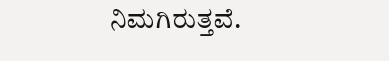ನಿಮಗಿರುತ್ತವೆ.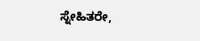ಸ್ನೇಹಿತರೇ,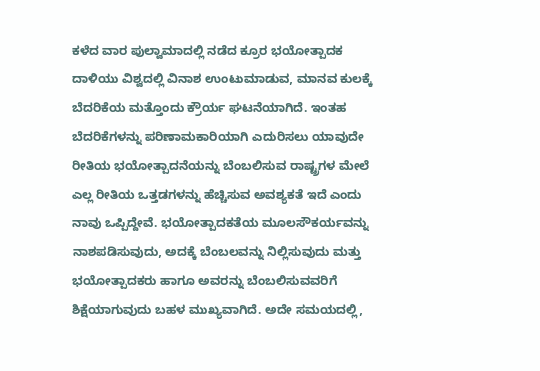ಕಳೆದ ವಾರ ಪುಲ್ವಾಮಾದಲ್ಲಿ ನಡೆದ ಕ್ರೂರ ಭಯೋತ್ಪಾದಕ ದಾಳಿಯು ವಿಶ್ವದಲ್ಲಿ ವಿನಾಶ ಉಂಟುಮಾಡುವ, ಮಾನವ ಕುಲಕ್ಕೆ ಬೆದರಿಕೆಯ ಮತ್ತೊಂದು ಕ್ರೌರ್ಯ ಘಟನೆಯಾಗಿದೆ. ಇಂತಹ ಬೆದರಿಕೆಗಳನ್ನು ಪರಿಣಾಮಕಾರಿಯಾಗಿ ಎದುರಿಸಲು ಯಾವುದೇ ರೀತಿಯ ಭಯೋತ್ಪಾದನೆಯನ್ನು ಬೆಂಬಲಿಸುವ ರಾಷ್ಟ್ರಗಳ ಮೇಲೆ ಎಲ್ಲ ರೀತಿಯ ಒತ್ತಡಗಳನ್ನು ಹೆಚ್ಚಿಸುವ ಅವಶ್ಯಕತೆ ಇದೆ ಎಂದು ನಾವು ಒಪ್ಪಿದ್ದೇವೆ. ಭಯೋತ್ಪಾದಕತೆಯ ಮೂಲಸೌಕರ್ಯವನ್ನು ನಾಶಪಡಿಸುವುದು, ಅದಕ್ಕೆ ಬೆಂಬಲವನ್ನು ನಿಲ್ಲಿಸುವುದು ಮತ್ತು ಭಯೋತ್ಪಾದಕರು ಹಾಗೂ ಅವರನ್ನು ಬೆಂಬಲಿಸುವವರಿಗೆ ಶಿಕ್ಷೆಯಾಗುವುದು ಬಹಳ ಮುಖ್ಯವಾಗಿದೆ. ಅದೇ ಸಮಯದಲ್ಲಿ,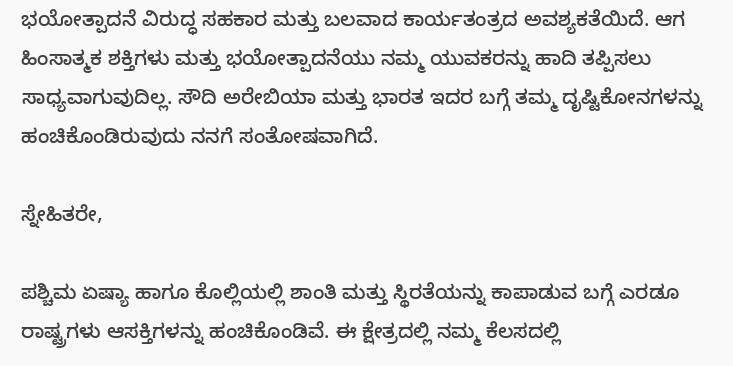ಭಯೋತ್ಪಾದನೆ ವಿರುದ್ಧ ಸಹಕಾರ ಮತ್ತು ಬಲವಾದ ಕಾರ್ಯತಂತ್ರದ ಅವಶ್ಯಕತೆಯಿದೆ. ಆಗ ಹಿಂಸಾತ್ಮಕ ಶಕ್ತಿಗಳು ಮತ್ತು ಭಯೋತ್ಪಾದನೆಯು ನಮ್ಮ ಯುವಕರನ್ನು ಹಾದಿ ತಪ್ಪಿಸಲು ಸಾಧ್ಯವಾಗುವುದಿಲ್ಲ. ಸೌದಿ ಅರೇಬಿಯಾ ಮತ್ತು ಭಾರತ ಇದರ ಬಗ್ಗೆ ತಮ್ಮ ದೃಷ್ಟಿಕೋನಗಳನ್ನು ಹಂಚಿಕೊಂಡಿರುವುದು ನನಗೆ ಸಂತೋಷವಾಗಿದೆ.

ಸ್ನೇಹಿತರೇ,

ಪಶ್ಚಿಮ ಏಷ್ಯಾ ಹಾಗೂ ಕೊಲ್ಲಿಯಲ್ಲಿ ಶಾಂತಿ ಮತ್ತು ಸ್ಥಿರತೆಯನ್ನು ಕಾಪಾಡುವ ಬಗ್ಗೆ ಎರಡೂ ರಾಷ್ಟ್ರಗಳು ಆಸಕ್ತಿಗಳನ್ನು ಹಂಚಿಕೊಂಡಿವೆ. ಈ ಕ್ಷೇತ್ರದಲ್ಲಿ ನಮ್ಮ ಕೆಲಸದಲ್ಲಿ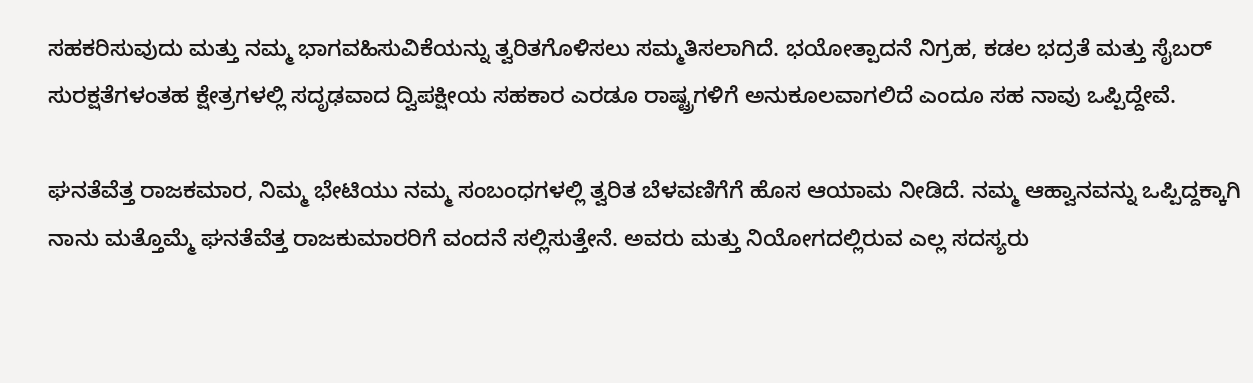ಸಹಕರಿಸುವುದು ಮತ್ತು ನಮ್ಮ ಭಾಗವಹಿಸುವಿಕೆಯನ್ನು ತ್ವರಿತಗೊಳಿಸಲು ಸಮ್ಮತಿಸಲಾಗಿದೆ. ಭಯೋತ್ಪಾದನೆ ನಿಗ್ರಹ, ಕಡಲ ಭದ್ರತೆ ಮತ್ತು ಸೈಬರ್ ಸುರಕ್ಷತೆಗಳಂತಹ ಕ್ಷೇತ್ರಗಳಲ್ಲಿ ಸದೃಢವಾದ ದ್ವಿಪಕ್ಷೀಯ ಸಹಕಾರ ಎರಡೂ ರಾಷ್ಟ್ರಗಳಿಗೆ ಅನುಕೂಲವಾಗಲಿದೆ ಎಂದೂ ಸಹ ನಾವು ಒಪ್ಪಿದ್ದೇವೆ.

ಘನತೆವೆತ್ತ ರಾಜಕಮಾರ, ನಿಮ್ಮ ಭೇಟಿಯು ನಮ್ಮ ಸಂಬಂಧಗಳಲ್ಲಿ ತ್ವರಿತ ಬೆಳವಣಿಗೆಗೆ ಹೊಸ ಆಯಾಮ ನೀಡಿದೆ. ನಮ್ಮ ಆಹ್ವಾನವನ್ನು ಒಪ್ಪಿದ್ದಕ್ಕಾಗಿ ನಾನು ಮತ್ತೊಮ್ಮೆ ಘನತೆವೆತ್ತ ರಾಜಕುಮಾರರಿಗೆ ವಂದನೆ ಸಲ್ಲಿಸುತ್ತೇನೆ. ಅವರು ಮತ್ತು ನಿಯೋಗದಲ್ಲಿರುವ ಎಲ್ಲ ಸದಸ್ಯರು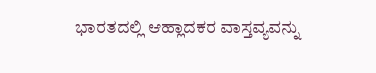ಭಾರತದಲ್ಲಿ ಆಹ್ಲಾದಕರ ವಾಸ್ತವ್ಯವನ್ನು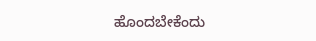ಹೊಂದಬೇಕೆಂದು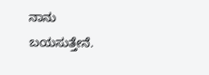ನಾನು ಬಯಸುತ್ತೇನೆ.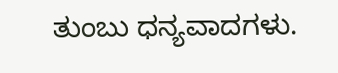ತುಂಬು ಧನ್ಯವಾದಗಳು.